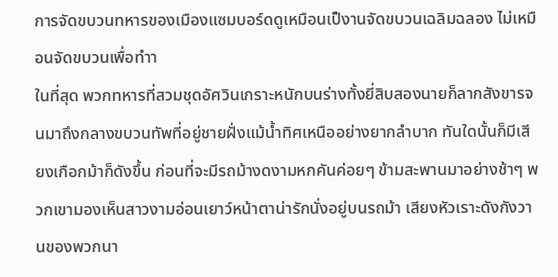การจัดขบวนทหารของเมืองแซมบอร์ดดูเหมือนเป็งานจัดขบวนเฉลิมฉลอง ไม่เหมือนจัดขบวนเพื่อทำา
ในที่สุด พวกทหารที่สวมชุดอัศวินเกราะหนักบนร่างทั้งยี่สิบสองนายก็ลากสังขารจนมาถึงกลางขบวนทัพที่อยู่ชายฝั่งแม้น้ำทิศเหนืออย่างยากลำบาก ทันใดนั้นก็มีเสียงเกือกม้าก็ดังขึ้น ก่อนที่จะมีรถม้างดงามหกคันค่อยๆ ข้ามสะพานมาอย่างช้าๆ พวกเขามองเห็นสาวงามอ่อนเยาว์หน้าตาน่ารักนั่งอยู่บนรถม้า เสียงหัวเราะดังกังวานของพวกนา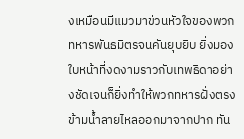งเหมือนมีแมวมาข่วนหัวใจของพวกทหารพันธมิตรจนคันยุบยิบ ยิ่งมองใบหน้าที่งดงามราวกับเทพธิดาอย่างชัดเจนก็ยิ่งทำให้พวกทหารฝั่งตรงข้ามน้ำลายไหลออกมาจากปาก ทัน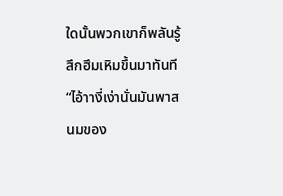ใดนั้นพวกเขาก็พลันรู้สึกฮึมเหิมขึ้นมาทันที
“ไอ้าางี่เง่านั่นมันพาสนมของ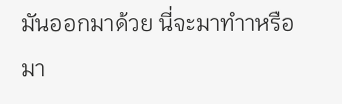มันออกมาด้วย นี่จะมาทำาหรือมา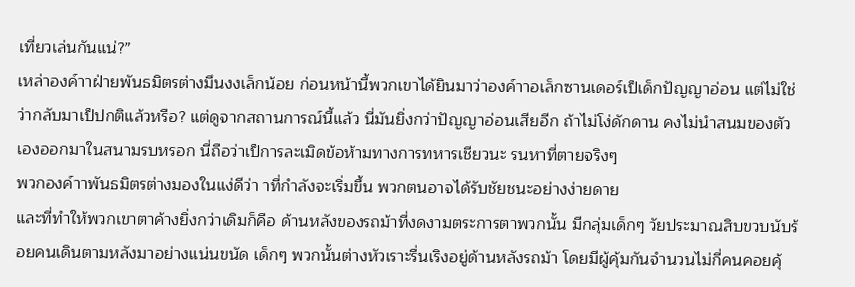เที่ยวเล่นกันแน่?”
เหล่าองค์าาฝ่ายพันธมิตรต่างมึนงงเล็กน้อย ก่อนหน้านี้พวกเขาได้ยินมาว่าองค์าาอเล็กซานเดอร์เป็เด็กปัญญาอ่อน แต่ไม่ใช่ว่ากลับมาเป็ปกติแล้วหรือ? แต่ดูจากสถานการณ์นี้แล้ว นี่มันยิ่งกว่าปัญญาอ่อนเสียอีก ถ้าไม่โง่ดักดาน คงไม่นำสนมของตัวเองออกมาในสนามรบหรอก นี่ถือว่าเป็การละเมิดข้อห้ามทางการทหารเชียวนะ รนหาที่ตายจริงๆ
พวกองค์าาพันธมิตรต่างมองในแง่ดีว่า าที่กำลังจะเริ่มขึ้น พวกตนอาจได้รับชัยชนะอย่างง่ายดาย
และที่ทำให้พวกเขาตาค้างยิ่งกว่าเดิมก็คือ ด้านหลังของรถม้าที่งดงามตระการตาพวกนั้น มีกลุ่มเด็กๆ วัยประมาณสิบขวบนับร้อยคนเดินตามหลังมาอย่างแน่นขนัด เด็กๆ พวกนั้นต่างหัวเราะรื่นเริงอยู่ด้านหลังรถม้า โดยมีผู้คุ้มกันจำนวนไม่กี่คนคอยคุ้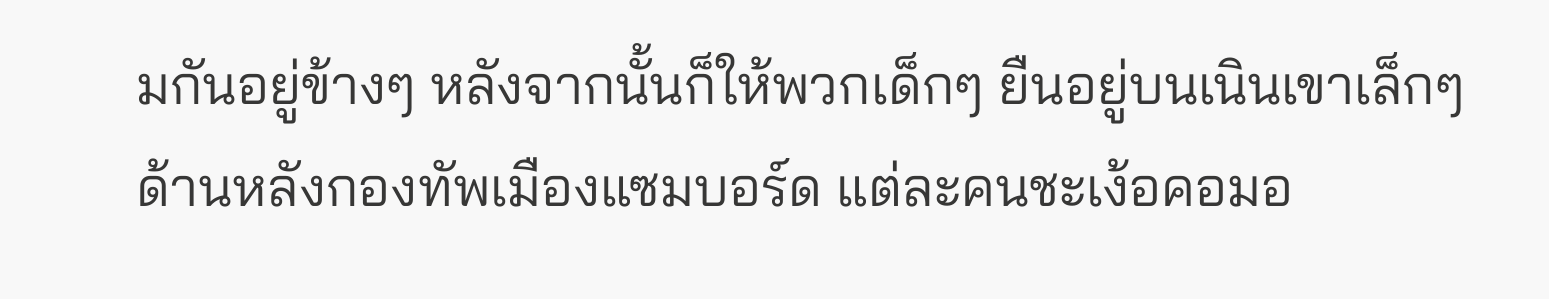มกันอยู่ข้างๆ หลังจากนั้นก็ให้พวกเด็กๆ ยืนอยู่บนเนินเขาเล็กๆ ด้านหลังกองทัพเมืองแซมบอร์ด แต่ละคนชะเง้อคอมอ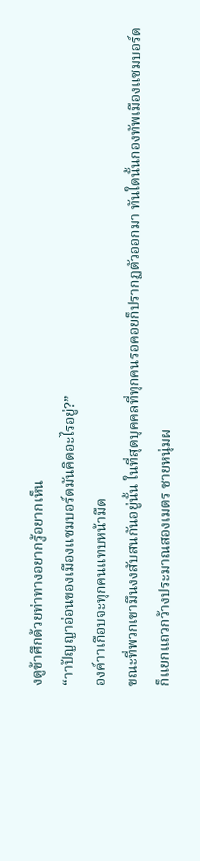งดูข้าศึกด้วยท่าทางอยากรู้อยากเห็น
“าาปัญญาอ่อนของเมืองแซมบอร์ดมันคิดอะไรอยู่?”
องค์าาเกือบจะทุกคนแทบหน้ามืด
ขณะที่พวกเขามึนงงสับสนกันอยู่นั้น ในที่สุดบุคคลที่ทุกคนรอคอยก็ปรากฏตัวออกมา ทันใดนั้นกองทัพเมืองแซมบอร์ดก็แยกแถวกว้างประมาณสองเมตร ชายหนุ่มผ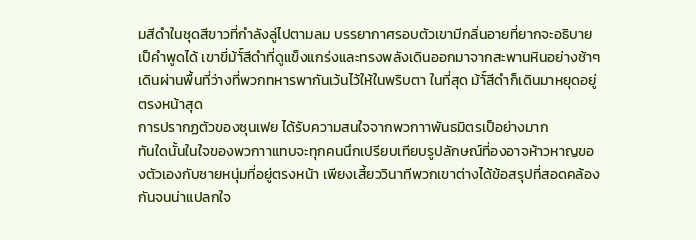มสีดำในชุดสีขาวที่กำลังลู่ไปตามลม บรรยากาศรอบตัวเขามีกลิ่นอายที่ยากจะอธิบายเป็คำพูดได้ เขาขี่ม้าั์สีดำที่ดูแข็งแกร่งและทรงพลังเดินออกมาจากสะพานหินอย่างช้าๆ เดินผ่านพื้นที่ว่างที่พวกทหารพากันเว้นไว้ให้ในพริบตา ในที่สุด ม้าั์สีดำก็เดินมาหยุดอยู่ตรงหน้าสุด
การปรากฏตัวของซุนเฟย ได้รับความสนใจจากพวกาาพันธมิตรเป็อย่างมาก
ทันใดนั้นในใจของพวกาาแทบจะทุกคนนึกเปรียบเทียบรูปลักษณ์ที่องอาจห้าวหาญของตัวเองกับชายหนุ่มที่อยู่ตรงหน้า เพียงเสี้ยววินาทีพวกเขาต่างได้ข้อสรุปที่สอดคล้องกันจนน่าแปลกใจ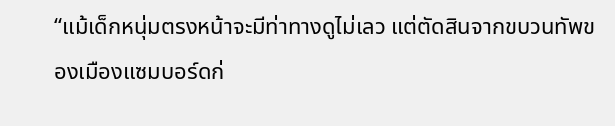“แม้เด็กหนุ่มตรงหน้าจะมีท่าทางดูไม่เลว แต่ตัดสินจากขบวนทัพของเมืองแซมบอร์ดก่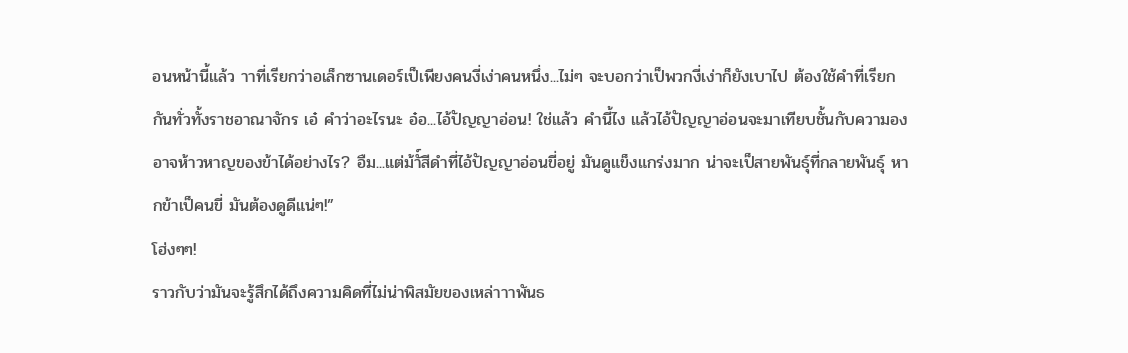อนหน้านี้แล้ว าาที่เรียกว่าอเล็กซานเดอร์เป็เพียงคนงี่เง่าคนหนึ่ง...ไม่ๆ จะบอกว่าเป็พวกงี่เง่าก็ยังเบาไป ต้องใช้คำที่เรียกกันทั่วทั้งราชอาณาจักร เอ๋ คำว่าอะไรนะ อ๋อ...ไอ้ปัญญาอ่อน! ใช่แล้ว คำนี้ไง แล้วไอ้ปัญญาอ่อนจะมาเทียบชั้นกับความองอาจห้าวหาญของข้าได้อย่างไร? อืม...แต่ม้าั์สีดำที่ไอ้ปัญญาอ่อนขี่อยู่ มันดูแข็งแกร่งมาก น่าจะเป็สายพันธุ์ที่กลายพันธุ์ หากข้าเป็คนขี่ มันต้องดูดีแน่ๆ!”
โฮ่งๆๆ!
ราวกับว่ามันจะรู้สึกได้ถึงความคิดที่ไม่น่าพิสมัยของเหล่าาาพันธ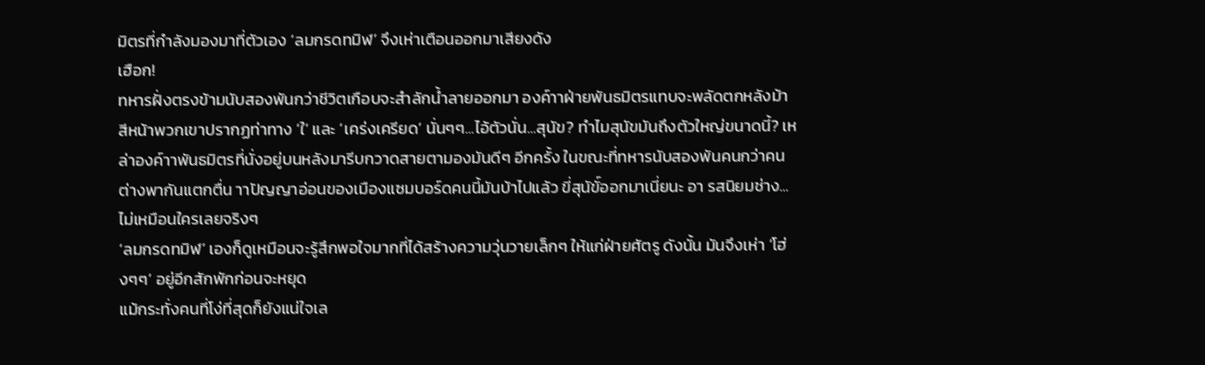มิตรที่กำลังมองมาที่ตัวเอง ‘ลมกรดทมิฬ’ จึงเห่าเตือนออกมาเสียงดัง
เฮือก!
ทหารฝั่งตรงข้ามนับสองพันกว่าชีวิตเกือบจะสำลักน้ำลายออกมา องค์าาฝ่ายพันธมิตรแทบจะพลัดตกหลังม้า สีหน้าพวกเขาปรากฏท่าทาง ‘ใ’ และ ‘เคร่งเครียด’ นั่นๆๆ...ไอ้ตัวนั่น...สุนัข? ทำไมสุนัขมันถึงตัวใหญ่ขนาดนี้? เหล่าองค์าาพันธมิตรที่นั่งอยู่บนหลังมารีบกวาดสายตามองมันดีๆ อีกครั้ง ในขณะที่ทหารนับสองพันคนกว่าคนต่างพากันแตกตื่น าาปัญญาอ่อนของเมืองแซมบอร์ดคนนี้มันบ้าไปแล้ว ขี่สุนัขั์ออกมาเนี่ยนะ อา รสนิยมช่าง...ไม่เหมือนใครเลยจริงๆ
‘ลมกรดทมิฬ’ เองก็ดูเหมือนจะรู้สึกพอใจมากที่ได้สร้างความวุ่นวายเล็กๆ ให้แก่ฝ่ายศัตรู ดังนั้น มันจึงเห่า ‘โฮ่งๆๆ’ อยู่อีกสักพักก่อนจะหยุด
แม้กระทั่งคนที่โง่ที่สุดก็ยังแน่ใจเล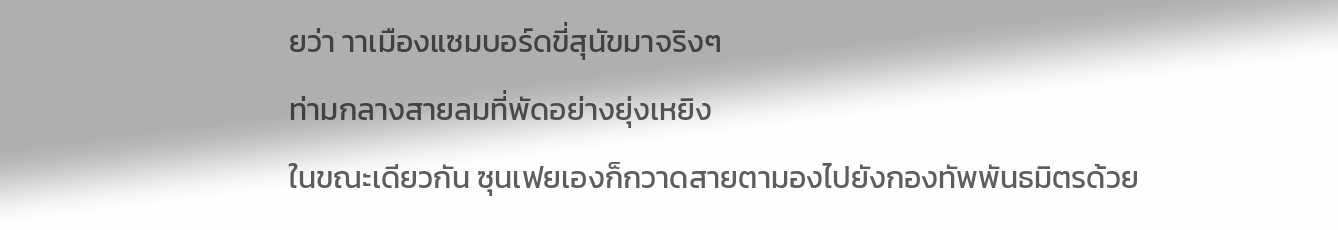ยว่า าาเมืองแซมบอร์ดขี่สุนัขมาจริงๆ
ท่ามกลางสายลมที่พัดอย่างยุ่งเหยิง
ในขณะเดียวกัน ซุนเฟยเองก็กวาดสายตามองไปยังกองทัพพันธมิตรด้วย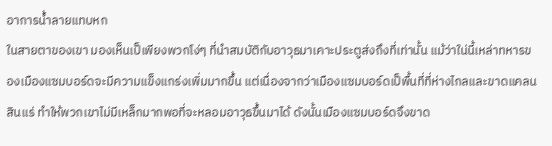อาการน้ำลายแทบหก
ในสายตาของเขา มองเห็นเป็เพียงพวกโง่ๆ ที่นำสมบัติกับอาวุธมาเคาะประตูส่งถึงที่เท่านั้น แม้ว่าใน่นี้เหล่าทหารของเมืองแซมบอร์ดจะมีความแข็งแกร่งเพิ่มมากขึ้น แต่เนื่องจากว่าเมืองแซมบอร์ดเป็พื้นที่ที่ห่างไกลและขาดแคลนสินแร่ ทำให้พวกเขาไม่มีเหล็กมากพอที่จะหลอมอาวุธขึ้นมาได้ ดังนั้นเมืองแซมบอร์ดจึงขาด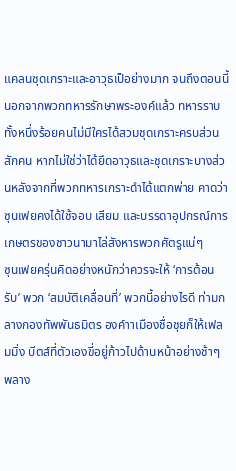แคลนชุดเกราะและอาวุธเป็อย่างมาก จนถึงตอนนี้ นอกจากพวกทหารรักษาพระองค์แล้ว ทหารราบทั้งหนึ่งร้อยคนไม่มีใครได้สวมชุดเกราะครบส่วนสักคน หากไม่ใช่ว่าได้ยึดอาวุธและชุดเกราะบางส่วนหลังจากที่พวกทหารเกราะดำได้แตกพ่าย คาดว่าซุนเฟยคงได้ใช้จอบ เสียม และบรรดาอุปกรณ์การเกษตรของชาวนามาไล่สังหารพวกศัตรูแน่ๆ
ซุนเฟยครุ่นคิดอย่างหนักว่าควรจะให้ ‘การต้อนรับ’ พวก ‘สมบัติเคลื่อนที่’ พวกนี้อย่างไรดี ท่ามกลางกองทัพพันธมิตร องค์าาเมืองชื่อชุยก็ให้เฟลมมิ่ง บีตส์ที่ตัวเองขี่อยู่ก้าวไปด้านหน้าอย่างช้าๆ พลาง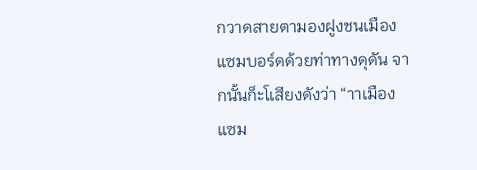กวาดสายตามองฝูงชนเมืองแซมบอร์ดด้วยท่าทางดุดัน จากนั้นก็ะโเสียงดังว่า “าาเมืองแซม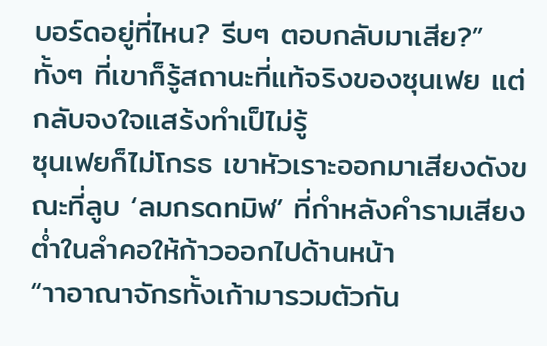บอร์ดอยู่ที่ไหน? รีบๆ ตอบกลับมาเสีย?”
ทั้งๆ ที่เขาก็รู้สถานะที่แท้จริงของซุนเฟย แต่กลับจงใจแสร้งทำเป็ไม่รู้
ซุนเฟยก็ไม่โกรธ เขาหัวเราะออกมาเสียงดังขณะที่ลูบ ‘ลมกรดทมิฬ’ ที่กำหลังคำรามเสียงต่ำในลำคอให้ก้าวออกไปด้านหน้า
“าาอาณาจักรทั้งเก้ามารวมตัวกัน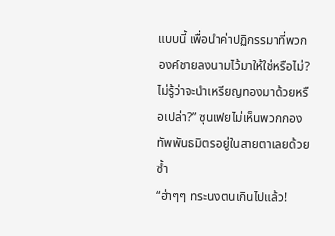แบบนี้ เพื่อนำค่าปฏิกรรมาที่พวกองค์ชายลงนามไว้มาให้ใช่หรือไม่? ไม่รู้ว่าจะนำเหรียญทองมาด้วยหรือเปล่า?” ซุนเฟยไม่เห็นพวกกองทัพพันธมิตรอยู่ในสายตาเลยด้วยซ้ำ
“ฮ่าๆๆ ทระนงตนเกินไปแล้ว!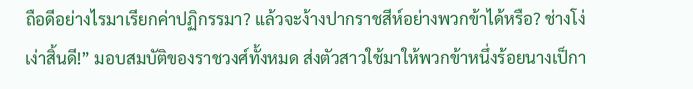ถือดีอย่างไรมาเรียกค่าปฏิกรรมา? แล้วจะง้างปากราชสีห์อย่างพวกข้าได้หรือ? ช่างโง่เง่าสิ้นดี!” มอบสมบัติของราชวงศ์ทั้งหมด ส่งตัวสาวใช้มาให้พวกข้าหนึ่งร้อยนางเป็กา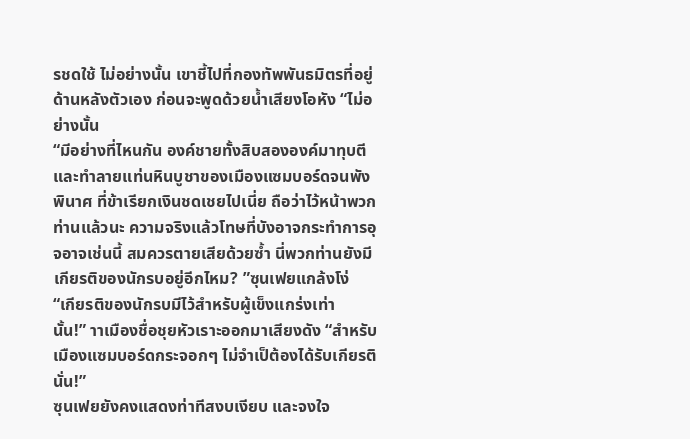รชดใช้ ไม่อย่างนั้น เขาชี้ไปที่กองทัพพันธมิตรที่อยู่ด้านหลังตัวเอง ก่อนจะพูดด้วยน้ำเสียงโอหัง “ไม่อย่างนั้น
“มีอย่างที่ไหนกัน องค์ชายทั้งสิบสององค์มาทุบตีและทำลายแท่นหินบูชาของเมืองแซมบอร์ดจนพังพินาศ ที่ข้าเรียกเงินชดเชยไปเนี่ย ถือว่าไว้หน้าพวกท่านแล้วนะ ความจริงแล้วโทษที่บังอาจกระทำการอุจอาจเช่นนี้ สมควรตายเสียด้วยซ้ำ นี่พวกท่านยังมีเกียรติของนักรบอยู่อีกไหม? ”ซุนเฟยแกล้งโง่
“เกียรติของนักรบมีไว้สำหรับผู้เข็งแกร่งเท่านั้น!” าาเมืองชื่อชุยหัวเราะออกมาเสียงดัง “สำหรับเมืองแซมบอร์ดกระจอกๆ ไม่จำเป็ต้องได้รับเกียรตินั่น!”
ซุนเฟยยังคงแสดงท่าทีสงบเงียบ และจงใจ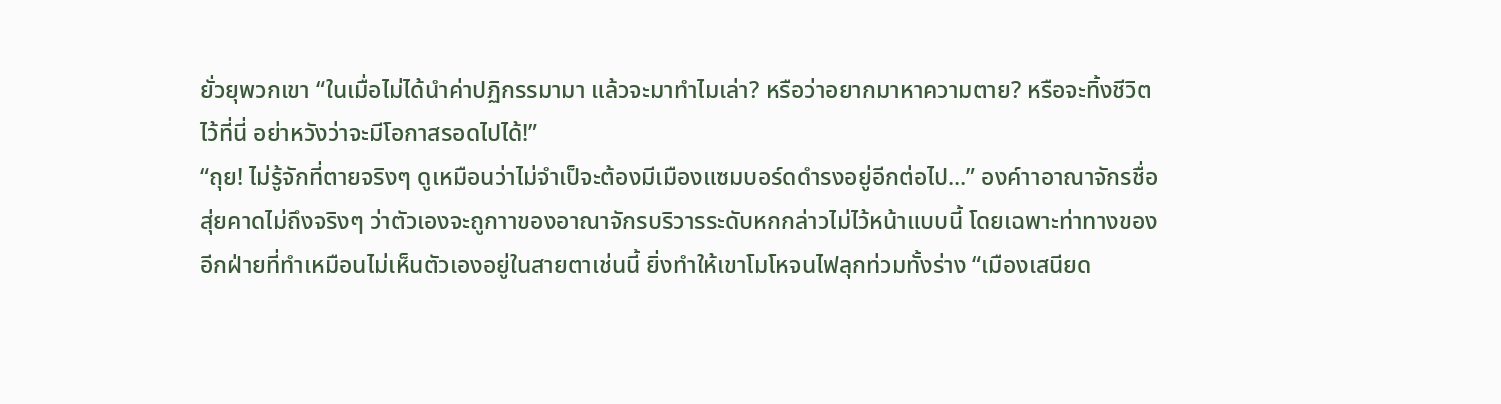ยั่วยุพวกเขา “ในเมื่อไม่ได้นำค่าปฏิกรรมามา แล้วจะมาทำไมเล่า? หรือว่าอยากมาหาความตาย? หรือจะทิ้งชีวิตไว้ที่นี่ อย่าหวังว่าจะมีโอกาสรอดไปได้!”
“ถุย! ไม่รู้จักที่ตายจริงๆ ดูเหมือนว่าไม่จำเป็จะต้องมีเมืองแซมบอร์ดดำรงอยู่อีกต่อไป...” องค์าาอาณาจักรชื่อสุ่ยคาดไม่ถึงจริงๆ ว่าตัวเองจะถูกาาของอาณาจักรบริวารระดับหกกล่าวไม่ไว้หน้าแบบนี้ โดยเฉพาะท่าทางของอีกฝ่ายที่ทำเหมือนไม่เห็นตัวเองอยู่ในสายตาเช่นนี้ ยิ่งทำให้เขาโมโหจนไฟลุกท่วมทั้งร่าง “เมืองเสนียด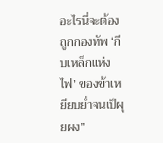อะไรนี่จะต้องถูกกองทัพ ‘กีบเหล็กแห่งไฟ’ ของข้าเหยียบย่ำจนเป็ผุยผง”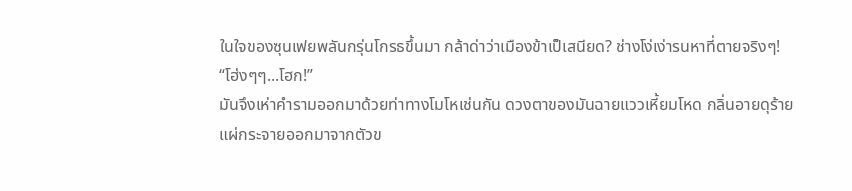ในใจของซุนเฟยพลันกรุ่นโกรธขึ้นมา กล้าด่าว่าเมืองข้าเป็เสนียด? ช่างโง่เง่ารนหาที่ตายจริงๆ!
“โฮ่งๆๆ...โฮก!”
มันจึงเห่าคำรามออกมาด้วยท่าทางโมโหเช่นกัน ดวงตาของมันฉายแววเหี้ยมโหด กลิ่นอายดุร้ายแผ่กระจายออกมาจากตัวข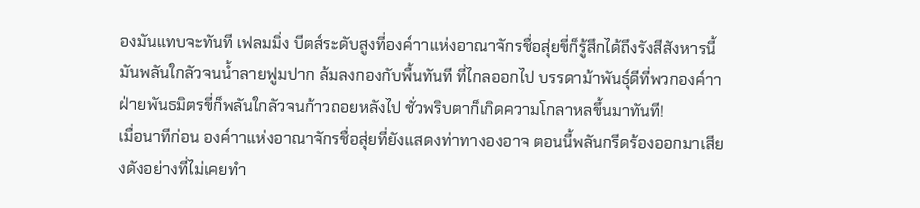องมันแทบจะทันที เฟลมมิ่ง บีตส์ระดับสูงที่องค์าาแห่งอาณาจักรชื่อสุ่ยขี่ก็รู้สึกได้ถึงรังสีสังหารนี้ มันพลันใกลัวจนน้ำลายฟูมปาก ล้มลงกองกับพื้นทันที ที่ไกลออกไป บรรดาม้าพันธุ์ดีที่พวกองค์าาฝ่ายพันธมิตรขี่ก็พลันใกลัวจนก้าวถอยหลังไป ชั่วพริบตาก็เกิดความโกลาหลขึ้นมาทันที!
เมื่อนาทีก่อน องค์าาแห่งอาณาจักรชื่อสุ่ยที่ยังแสดงท่าทางองอาจ ตอนนี้พลันกรีดร้องออกมาเสียงดังอย่างที่ไม่เคยทำ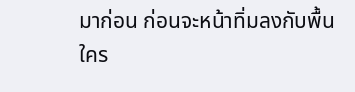มาก่อน ก่อนจะหน้าทิ่มลงกับพื้น
ใคร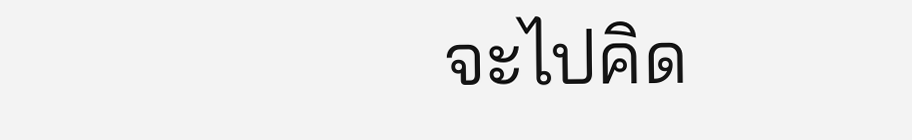จะไปคิด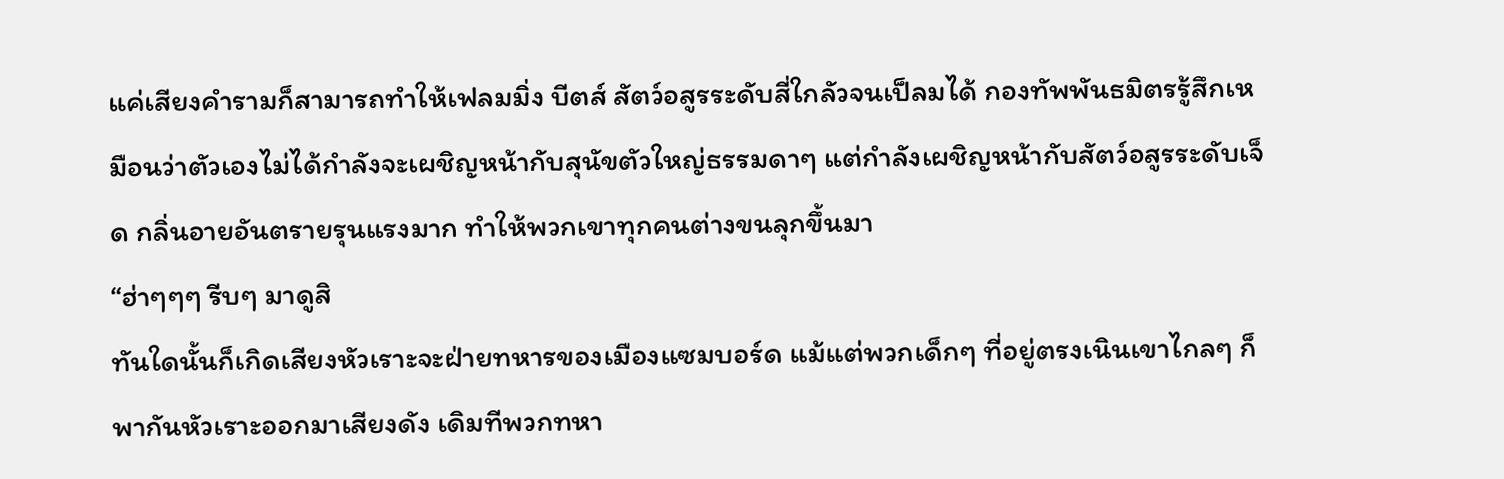แค่เสียงคำรามก็สามารถทำให้เฟลมมิ่ง บีตส์ สัตว์อสูรระดับสี่ใกลัวจนเป็ลมได้ กองทัพพันธมิตรรู้สึกเหมือนว่าตัวเองไม่ได้กำลังจะเผชิญหน้ากับสุนัขตัวใหญ่ธรรมดาๆ แต่กำลังเผชิญหน้ากับสัตว์อสูรระดับเจ็ด กลิ่นอายอันตรายรุนแรงมาก ทำให้พวกเขาทุกคนต่างขนลุกขึ้นมา
“ฮ่าๆๆๆ รีบๆ มาดูสิ
ทันใดนั้นก็เกิดเสียงหัวเราะจะฝ่ายทหารของเมืองแซมบอร์ด แม้แต่พวกเด็กๆ ที่อยู่ตรงเนินเขาไกลๆ ก็พากันหัวเราะออกมาเสียงดัง เดิมทีพวกทหา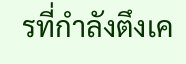รที่กำลังตึงเค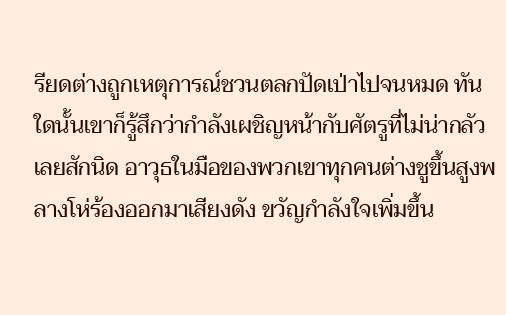รียดต่างถูกเหตุการณ์ชวนตลกปัดเป่าไปจนหมด ทันใดนั้นเขาก็รู้สึกว่ากำลังเผชิญหน้ากับศัตรูที่ไม่น่ากลัวเลยสักนิด อาวุธในมือของพวกเขาทุกคนต่างชูขึ้นสูงพลางโห่ร้องออกมาเสียงดัง ขวัญกำลังใจเพิ่มขึ้น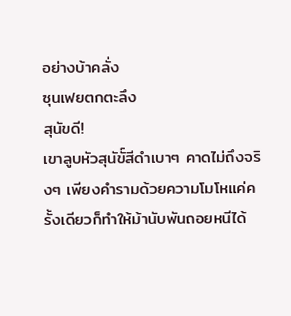อย่างบ้าคลั่ง
ซุนเฟยตกตะลึง
สุนัขดี!
เขาลูบหัวสุนัขั์สีดำเบาๆ คาดไม่ถึงจริงๆ เพียงคำรามด้วยความโมโหแค่ครั้งเดียวก็ทำให้ม้านับพันถอยหนีได้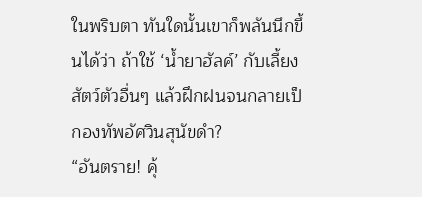ในพริบตา ทันใดนั้นเขาก็พลันนึกขึ้นได้ว่า ถ้าใช้ ‘น้ำยาฮัลค์’ กับเลี้ยงสัตว์ตัวอื่นๆ แล้วฝึกฝนจนกลายเป็กองทัพอัศวินสุนัขดำ?
“อันตราย! คุ้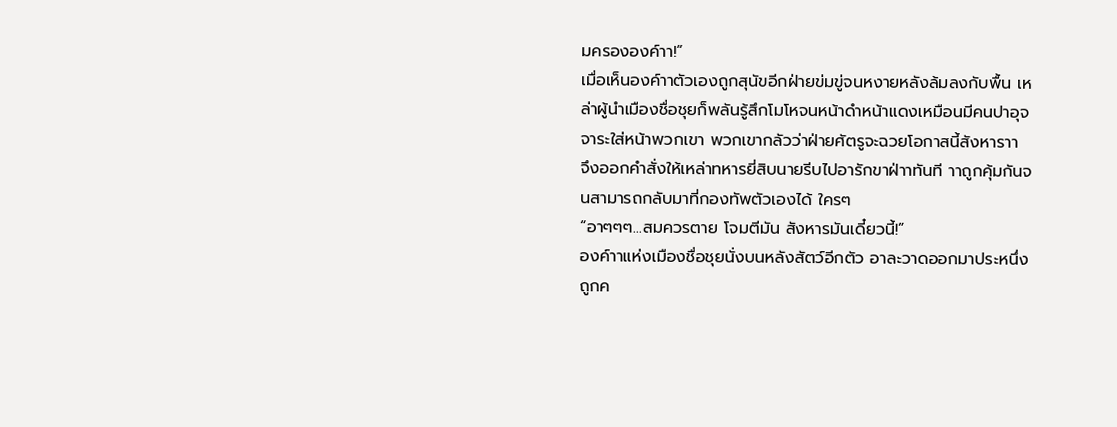มครององค์าา!”
เมื่อเห็นองค์าาตัวเองถูกสุนัขอีกฝ่ายข่มขู่จนหงายหลังล้มลงกับพื้น เหล่าผู้นำเมืองชื่อชุยก็พลันรู้สึกโมโหจนหน้าดำหน้าแดงเหมือนมีคนปาอุจจาระใส่หน้าพวกเขา พวกเขากลัวว่าฝ่ายศัตรูจะฉวยโอกาสนี้สังหาราา จึงออกคำสั่งให้เหล่าทหารยี่สิบนายรีบไปอารักขาฝ่าาทันที าาถูกคุ้มกันจนสามารถกลับมาที่กองทัพตัวเองได้ ใครๆ
“อาๆๆๆ...สมควรตาย โจมตีมัน สังหารมันเดี๋ยวนี้!”
องค์าาแห่งเมืองชื่อชุยนั่งบนหลังสัตว์อีกตัว อาละวาดออกมาประหนึ่งถูกค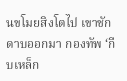นขโมยสิงโตไป เขาชักดาบออกมา กองทัพ ‘กีบเหล็ก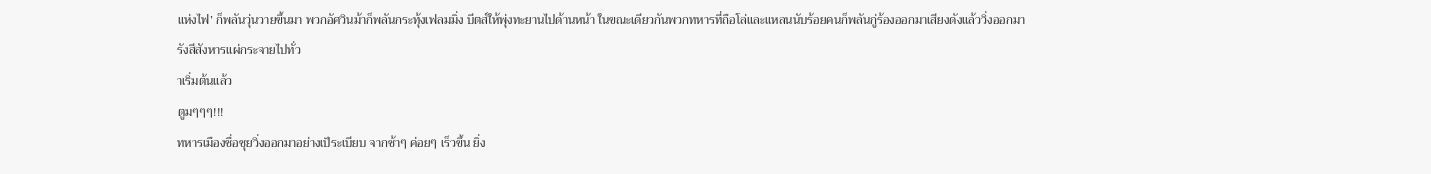แห่งไฟ’ ก็พลันวุ่นวายขึ้นมา พวกอัศวินม้าก็พลันกระทุ้งเฟลมมิ่ง บีตส์ให้พุ่งทะยานไปด้านหน้า ในขณะเดียวกันพวกทหารที่ถือโล่และแหลนนับร้อยคนก็พลันกู่ร้องออกมาเสียงดังแล้ววิ่งออกมา
รังสีสังหารแผ่กระจายไปทั่ว
าเริ่มต้นแล้ว
ตูมๆๆๆ!!!
ทหารเมืองชื่อชุยวิ่งออกมาอย่างเป็ระเบียบ จากช้าๆ ค่อยๆ เร็วขึ้น ยิ่ง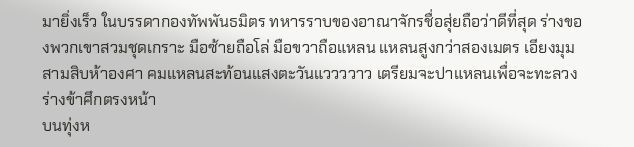มายิ่งเร็ว ในบรรดากองทัพพันธมิตร ทหารราบของอาณาจักรชื่อสุ่ยถือว่าดีที่สุด ร่างของพวกเขาสวมชุดเกราะ มือซ้ายถือโล่ มือขวาถือแหลน แหลนสูงกว่าสองเมตร เอียงมุมสามสิบห้าองศา คมแหลนสะท้อนแสงตะวันแววววาว เตรียมจะปาแหลนเพื่อจะทะลวงร่างข้าศึกตรงหน้า
บนทุ่งห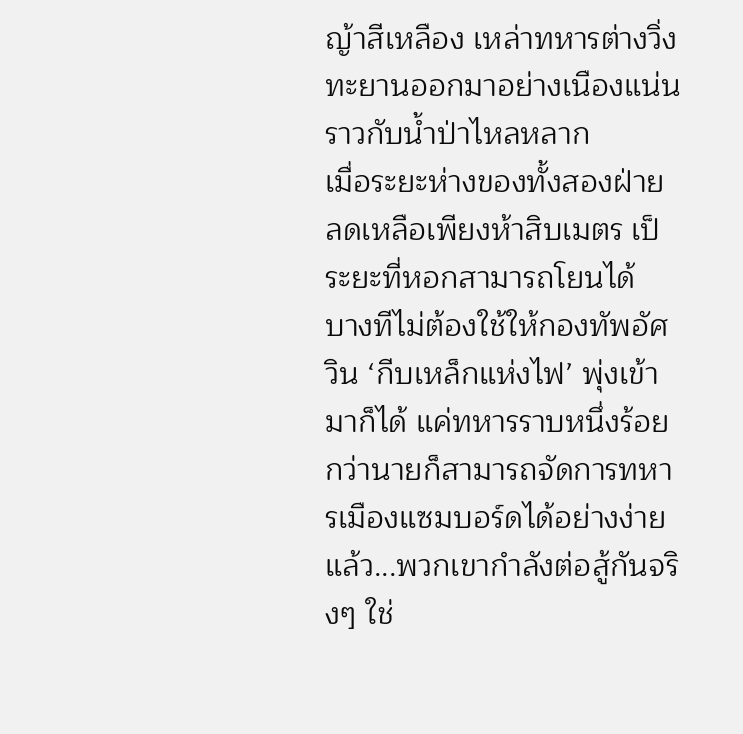ญ้าสีเหลือง เหล่าทหารต่างวิ่งทะยานออกมาอย่างเนืองแน่นราวกับน้ำป่าไหลหลาก
เมื่อระยะห่างของทั้งสองฝ่ายลดเหลือเพียงห้าสิบเมตร เป็ระยะที่หอกสามารถโยนได้
บางทีไม่ต้องใช้ให้กองทัพอัศวิน ‘กีบเหล็กแห่งไฟ’ พุ่งเข้ามาก็ได้ แค่ทหารราบหนึ่งร้อยกว่านายก็สามารถจัดการทหารเมืองแซมบอร์ดได้อย่างง่ายแล้ว...พวกเขากำลังต่อสู้กันจริงๆ ใช่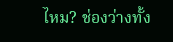ไหม? ช่องว่างทั้ง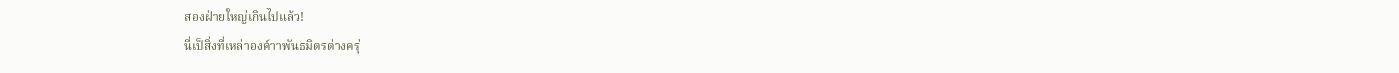สองฝ่ายใหญ่เกินไปแล้ว!
นี่เป็สิ่งที่เหล่าองค์าาพันธมิตรต่างครุ่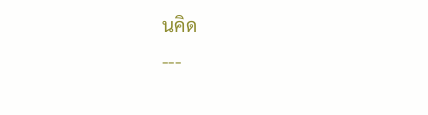นคิด
---